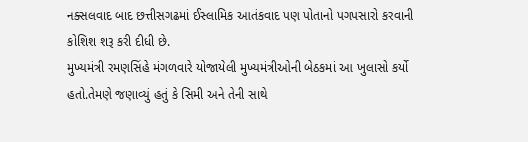નક્સલવાદ બાદ છત્તીસગઢમાં ઈસ્લામિક આતંકવાદ પણ પોતાનો પગપસારો કરવાની કોશિશ શરૂ કરી દીધી છે.
મુખ્યમંત્રી રમણસિંહે મંગળવારે યોજાયેલી મુખ્યમંત્રીઓની બેઠકમાં આ ખુલાસો કર્યો હતો.તેમણે જણાવ્યું હતું કે સિમી અને તેની સાથે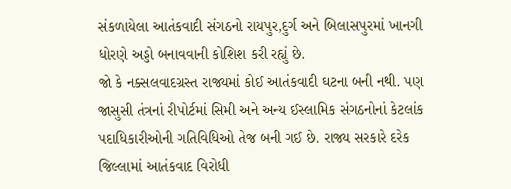સંકળાયેલા આતંકવાદી સંગઠનો રાયપુર,દુર્ગ અને બિલાસપુરમાં ખાનગી ધોરણે અડ્ડો બનાવવાની કોશિશ કરી રહ્યું છે.
જો કે નક્સલવાદગ્રસ્ત રાજ્યમાં કોઈ આતંકવાદી ઘટના બની નથી. પણ જાસુસી તંત્રનાં રીપોર્ટમાં સિમી અને અન્ય ઈસ્લામિક સંગઠનોનાં કેટલાંક પદાધિકારીઓની ગતિવિધિઓ તેજ બની ગઈ છે. રાજ્ય સરકારે દરેક જિલ્લામાં આતંકવાદ વિરોધી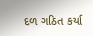દળ ગઠિત કર્યા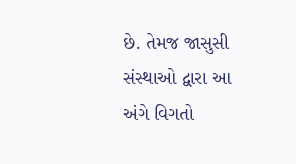છે. તેમજ જાસુસી સંસ્થાઓ દ્વારા આ અંગે વિગતો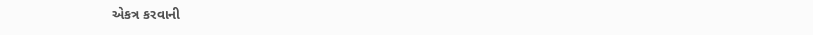એકત્ર કરવાની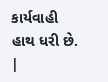કાર્યવાહી હાથ ધરી છે.
|